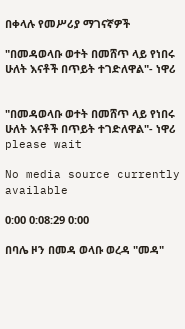በቀላሉ የመሥሪያ ማገናኛዎች

"በመዳወላቡ ወተት በመሸጥ ላይ የነበሩ ሁለት እናቶች በጥይት ተገድለዋል"- ነዋሪ


"በመዳወላቡ ወተት በመሸጥ ላይ የነበሩ ሁለት እናቶች በጥይት ተገድለዋል"- ነዋሪ
please wait

No media source currently available

0:00 0:08:29 0:00

በባሌ ዞን በመዳ ወላቡ ወረዳ "መዳ"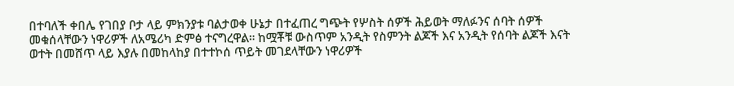በተባለች ቀበሌ የገበያ ቦታ ላይ ምክንያቱ ባልታወቀ ሁኔታ በተፈጠረ ግጭት የሦስት ሰዎች ሕይወት ማለፉንና ሰባት ሰዎች መቁሰላቸውን ነዋሪዎች ለአሜሪካ ድምፅ ተናግረዋል። ከሟቾቹ ውስጥም አንዲት የስምንት ልጆች እና አንዲት የሰባት ልጆች እናት ወተት በመሸጥ ላይ እያሉ በመከላከያ በተተኮሰ ጥይት መገደላቸውን ነዋሪዎች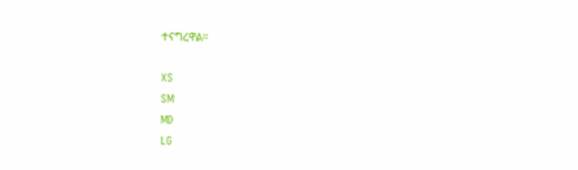ተናግረዋል።

XS
SM
MD
LG